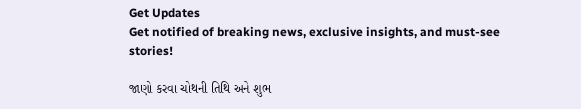Get Updates
Get notified of breaking news, exclusive insights, and must-see stories!

જાણો કરવા ચોથની તિથિ અને શુભ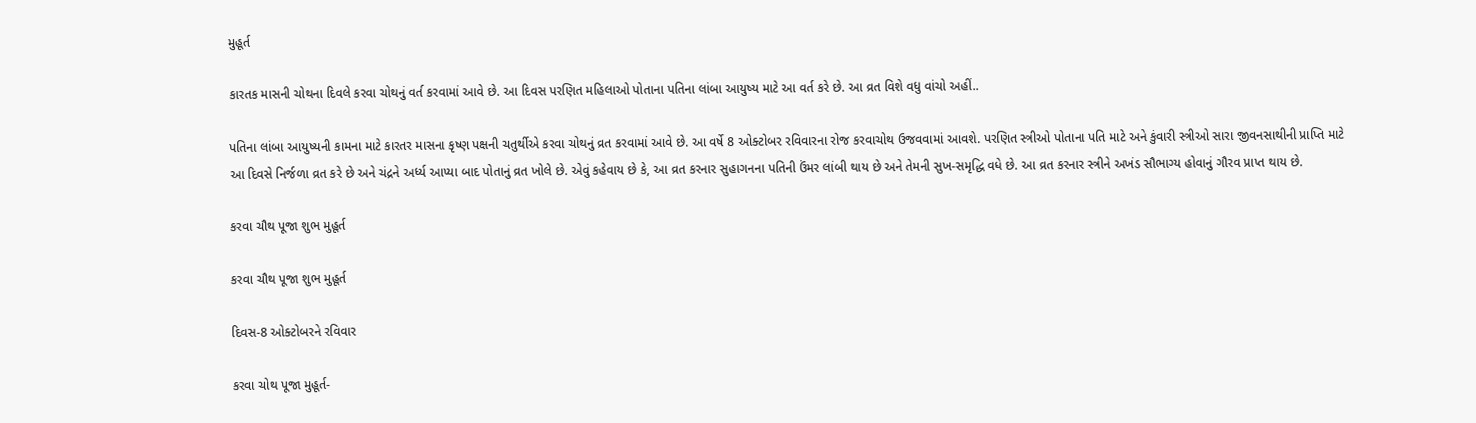મુહૂર્ત

કારતક માસની ચોથના દિવલે કરવા ચોથનું વર્ત કરવામાં આવે છે. આ દિવસ પરણિત મહિલાઓ પોતાના પતિના લાંબા આયુષ્ય માટે આ વર્ત કરે છે. આ વ્રત વિશે વધુ વાંચો અહીં..

પતિના લાંબા આયુષ્યની કામના માટે કારતર માસના કૃષ્ણ પક્ષની ચતુર્થીએ કરવા ચોથનું વ્રત કરવામાં આવે છે. આ વર્ષે 8 ઓક્ટોબર રવિવારના રોજ કરવાચોથ ઉજવવામાં આવશે. પરણિત સ્ત્રીઓ પોતાના પતિ માટે અને કુંવારી સ્ત્રીઓ સારા જીવનસાથીની પ્રાપ્તિ માટે આ દિવસે નિર્જળા વ્રત કરે છે અને ચંદ્રને અર્ધ્ય આપ્યા બાદ પોતાનું વ્રત ખોલે છે. એવું કહેવાય છે કે, આ વ્રત કરનાર સુહાગનના પતિની ઉંમર લાંબી થાય છે અને તેમની સુખ-સમૃદ્ધિ વધે છે. આ વ્રત કરનાર સ્ત્રીને અખંડ સૌભાગ્ય હોવાનું ગૌરવ પ્રાપ્ત થાય છે.

કરવા ચૌથ પૂજા શુભ મુહૂર્ત

કરવા ચૌથ પૂજા શુભ મુહૂર્ત

દિવસ-8 ઓક્ટોબરને રવિવાર

કરવા ચોથ પૂજા મુહૂર્ત-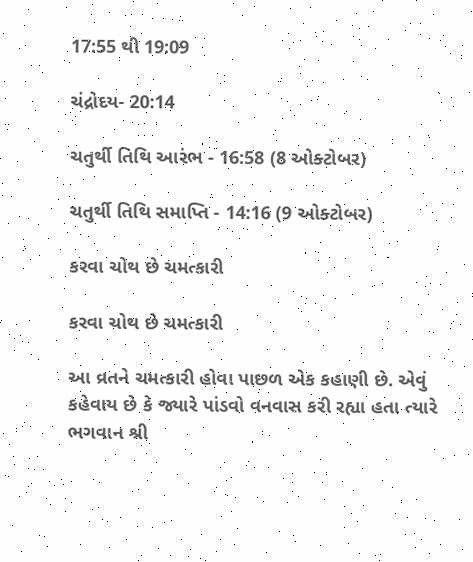17:55 થી 19:09

ચંદ્રોદય- 20:14

ચતુર્થી તિથિ આરંભ - 16:58 (8 ઓક્ટોબર)

ચતુર્થી તિથિ સમાપ્તિ - 14:16 (9 ઓક્ટોબર)

કરવા ચોથ છે ચમત્કારી

કરવા ચોથ છે ચમત્કારી

આ વ્રતને ચમત્કારી હોવા પાછળ એક કહાણી છે. એવું કહેવાય છે કે જ્યારે પાંડવો વનવાસ કરી રહ્યા હતા ત્યારે ભગવાન શ્રી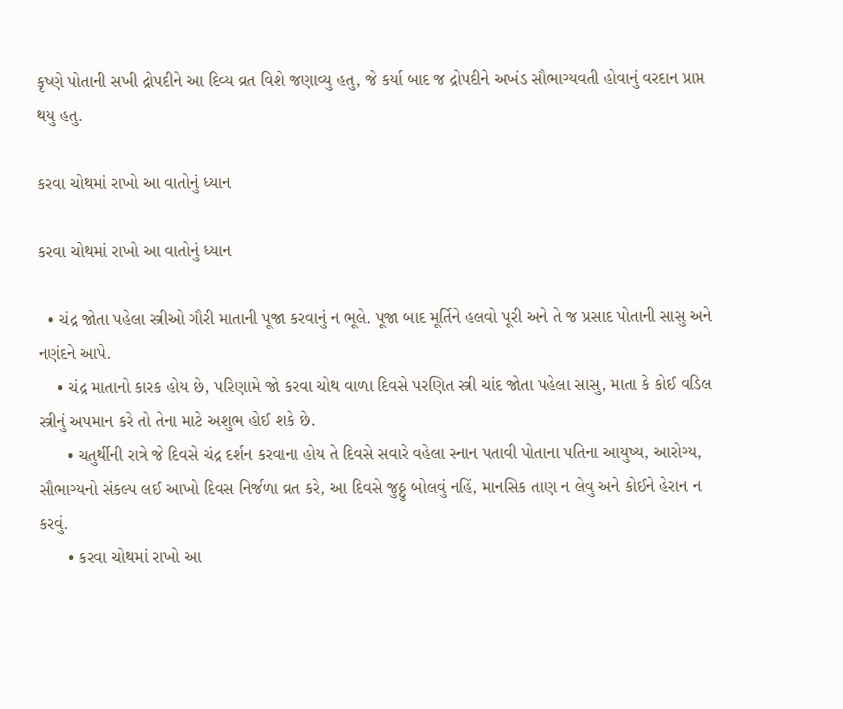કૃષ્ણે પોતાની સખી દ્રોપદીને આ દિવ્ય વ્રત વિશે જણાવ્યુ હતુ, જે કર્યા બાદ જ દ્રોપદીને અખંડ સૌભાગ્યવતી હોવાનું વરદાન પ્રાપ્ત થયુ હતુ.

કરવા ચોથમાં રાખો આ વાતોનું ધ્યાન

કરવા ચોથમાં રાખો આ વાતોનું ધ્યાન

  • ચંદ્ર જોતા પહેલા સ્ત્રીઓ ગૌરી માતાની પૂજા કરવાનું ન ભૂલે. પૂજા બાદ મૂર્તિને હલવો પૂરી અને તે જ પ્રસાદ પોતાની સાસુ અને નણંદને આપે.
    • ચંદ્ર માતાનો કારક હોય છે, પરિણામે જો કરવા ચોથ વાળા દિવસે પરણિત સ્ત્રી ચાંદ જોતા પહેલા સાસુ, માતા કે કોઈ વડિલ સ્ત્રીનું અપમાન કરે તો તેના માટે અશુભ હોઈ શકે છે.
      • ચતુર્થીની રાત્રે જે દિવસે ચંદ્ર દર્શન કરવાના હોય તે દિવસે સવારે વહેલા સ્નાન પતાવી પોતાના પતિના આયુષ્ય, આરોગ્ય, સૌભાગ્યનો સંકલ્પ લઈ આખો દિવસ નિર્જળા વ્રત કરે, આ દિવસે જુઠ્ઠુ બોલવું નહિં, માનસિક તાણ ન લેવુ અને કોઈને હેરાન ન કરવું.
      • કરવા ચોથમાં રાખો આ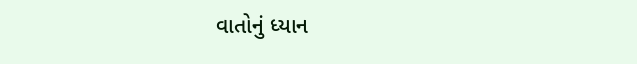વાતોનું ધ્યાન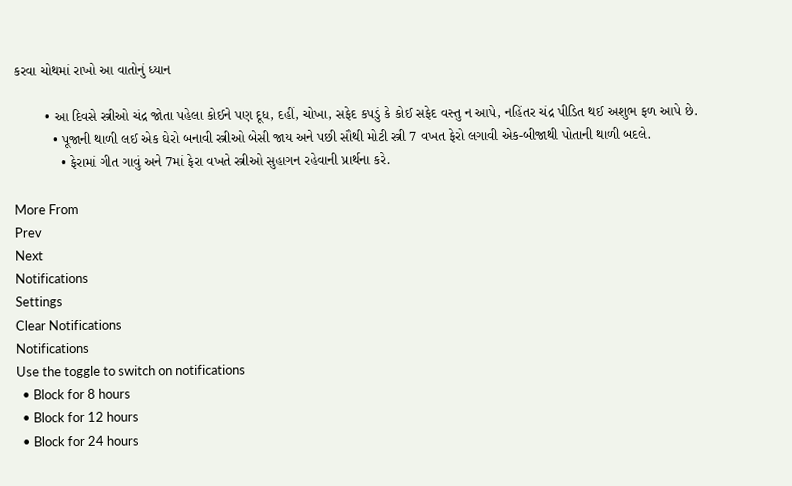કરવા ચોથમાં રાખો આ વાતોનું ધ્યાન

        • આ દિવસે સ્ત્રીઓ ચંદ્ર જોતા પહેલા કોઈને પણ દૂધ, દહીં, ચોખા, સફેદ કપડું કે કોઈ સફેદ વસ્તુ ન આપે, નહિંતર ચંદ્ર પીડિત થઈ અશુભ ફળ આપે છે.
          • પૂજાની થાળી લઈ એક ઘેરો બનાવી સ્ત્રીઓ બેસી જાય અને પછી સૌથી મોટી સ્ત્રી 7 વખત ફેરો લગાવી એક-બીજાથી પોતાની થાળી બદલે.
            • ફેરામાં ગીત ગાવું અને 7માં ફેરા વખતે સ્ત્રીઓ સુહાગન રહેવાની પ્રાર્થના કરે.

More From
Prev
Next
Notifications
Settings
Clear Notifications
Notifications
Use the toggle to switch on notifications
  • Block for 8 hours
  • Block for 12 hours
  • Block for 24 hours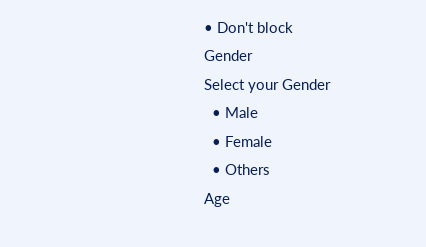• Don't block
Gender
Select your Gender
  • Male
  • Female
  • Others
Age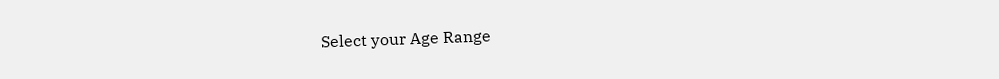Select your Age Range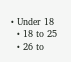• Under 18
  • 18 to 25
  • 26 to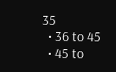35
  • 36 to 45
  • 45 to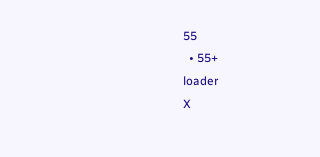55
  • 55+
loader
X